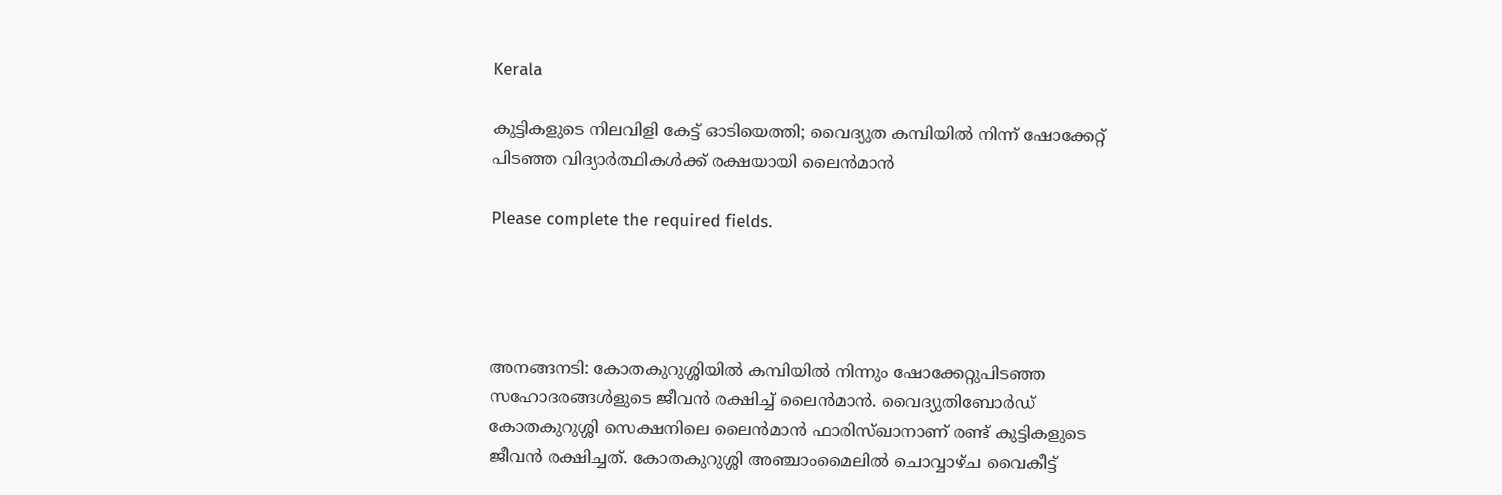Kerala

കുട്ടികളുടെ നിലവിളി കേട്ട് ഓടിയെത്തി; വൈദ്യുത കമ്പിയിൽ നിന്ന് ഷോക്കേറ്റ് പിടഞ്ഞ വിദ്യാർത്ഥികൾക്ക് രക്ഷയായി ലൈൻമാൻ

Please complete the required fields.




അനങ്ങനടി: കോതകുറുശ്ശിയിൽ കമ്പിയിൽ നിന്നും ഷോക്കേറ്റുപിടഞ്ഞ സഹോദരങ്ങൾളുടെ ജീവൻ രക്ഷിച്ച് ലൈൻമാൻ. വൈദ്യുതിബോർഡ് കോതകുറുശ്ശി സെക്ഷനിലെ ലൈൻമാൻ ഫാരിസ്ഖാനാണ് രണ്ട് കുട്ടികളുടെ ജീവൻ രക്ഷിച്ചത്. കോതകുറുശ്ശി അഞ്ചാംമൈലിൽ ചൊവ്വാഴ്ച വൈകീട്ട്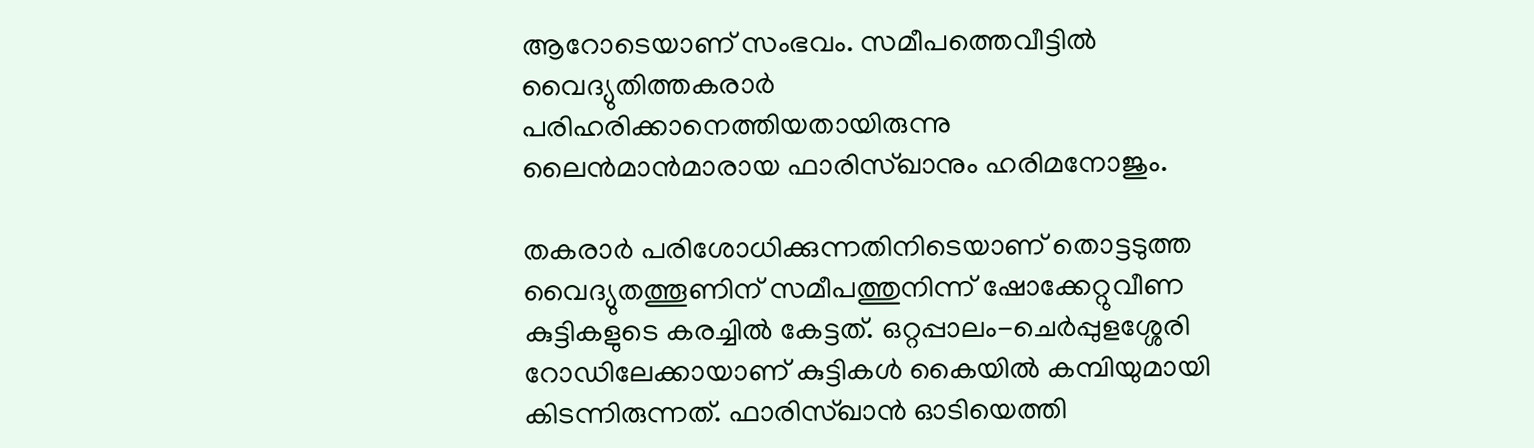ആറോടെയാണ് സംഭവം. സമീപത്തെവീട്ടിൽ വൈദ്യുതിത്തകരാർ പരിഹരിക്കാനെത്തിയതായിരുന്നു ലൈൻമാൻമാരായ ഫാരിസ്ഖാനും ഹരിമനോജും.

തകരാർ പരിശോധിക്കുന്നതിനിടെയാണ് തൊട്ടടുത്ത വൈദ്യുതത്തൂണിന്‌ സമീപത്തുനിന്ന് ഷോക്കേറ്റുവീണ കുട്ടികളുടെ കരച്ചിൽ കേട്ടത്. ഒറ്റപ്പാലം-ചെർപ്പുളശ്ശേരി റോഡിലേക്കായാണ് കുട്ടികൾ കൈയിൽ കമ്പിയുമായി കിടന്നിരുന്നത്. ഫാരിസ്ഖാൻ ഓടിയെത്തി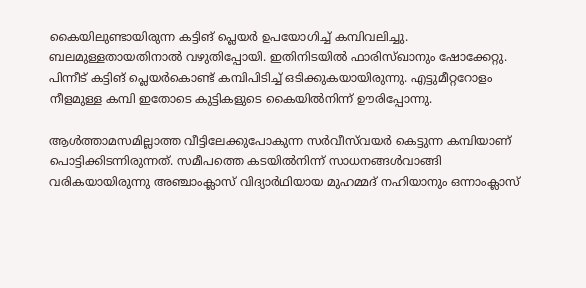കൈയിലുണ്ടായിരുന്ന കട്ടിങ് പ്ലെയർ ഉപയോഗിച്ച് കമ്പിവലിച്ചു. ബലമുള്ളതായതിനാൽ വഴുതിപ്പോയി. ഇതിനിടയിൽ ഫാരിസ്ഖാനും ഷോക്കേറ്റു. പിന്നീട് കട്ടിങ് പ്ലെയർകൊണ്ട് കമ്പിപിടിച്ച് ഒടിക്കുകയായിരുന്നു. എട്ടുമീറ്ററോളം നീളമുള്ള കമ്പി ഇതോടെ കുട്ടികളുടെ കൈയിൽനിന്ന് ഊരിപ്പോന്നു.

ആൾത്താമസമില്ലാത്ത വീട്ടിലേക്കുപോകുന്ന സർവീസ്‌വയർ കെട്ടുന്ന കമ്പിയാണ് പൊട്ടിക്കിടന്നിരുന്നത്. സമീപത്തെ കടയിൽനിന്ന് സാധനങ്ങൾവാങ്ങി വരികയായിരുന്നു അഞ്ചാംക്ലാസ് വിദ്യാർഥിയായ മുഹമ്മദ് നഹിയാനും ഒന്നാംക്ലാസ്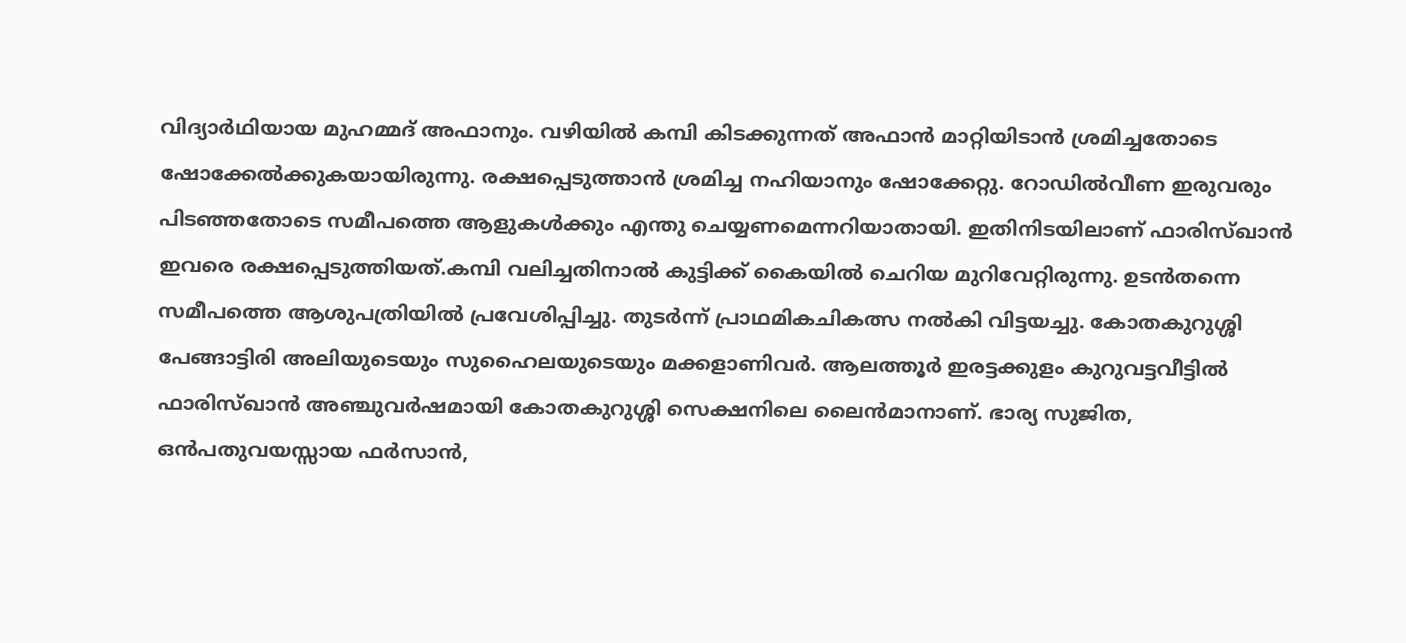വിദ്യാർഥിയായ മുഹമ്മദ് അഫാനും. വഴിയിൽ കമ്പി കിടക്കുന്നത് അഫാൻ മാറ്റിയിടാൻ ശ്രമിച്ചതോടെ ഷോക്കേൽക്കുകയായിരുന്നു. രക്ഷപ്പെടുത്താൻ ശ്രമിച്ച നഹിയാനും ഷോക്കേറ്റു. റോഡിൽവീണ ഇരുവരും പിടഞ്ഞതോടെ സമീപത്തെ ആളുകൾക്കും എന്തു ചെയ്യണമെന്നറിയാതായി. ഇതിനിടയിലാണ് ഫാരിസ്ഖാൻ ഇവരെ രക്ഷപ്പെടുത്തിയത്.കമ്പി വലിച്ചതിനാൽ കുട്ടിക്ക് കൈയിൽ ചെറിയ മുറിവേറ്റിരുന്നു. ഉടൻതന്നെ സമീപത്തെ ആശുപത്രിയിൽ പ്രവേശിപ്പിച്ചു. തുടർന്ന് പ്രാഥമികചികത്സ നൽകി വിട്ടയച്ചു. കോതകുറുശ്ശി പേങ്ങാട്ടിരി അലിയുടെയും സുഹൈലയുടെയും മക്കളാണിവർ. ആലത്തൂർ ഇരട്ടക്കുളം കുറുവട്ടവീട്ടിൽ ഫാരിസ്ഖാൻ അഞ്ചുവർഷമായി കോതകുറുശ്ശി സെക്ഷനിലെ ലൈൻമാനാണ്. ഭാര്യ സുജിത, ഒൻപതുവയസ്സായ ഫർസാൻ,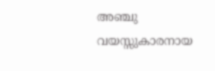അഞ്ചു വയസ്സുകാരനായ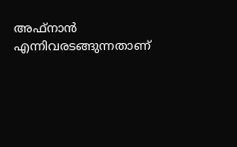അഫ്നാൻ എന്നിവരടങ്ങുന്നതാണ്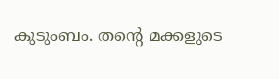കുടുംബം. തന്റെ മക്കളുടെ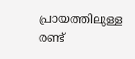പ്രായത്തിലുള്ള രണ്ട്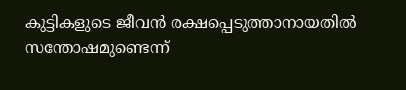കുട്ടികളുടെ ജീവൻ രക്ഷപ്പെടുത്താനായതിൽ സന്തോഷമുണ്ടെന്ന്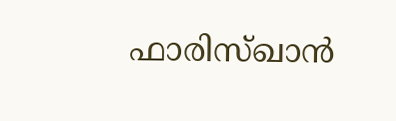ഫാരിസ്ഖാൻ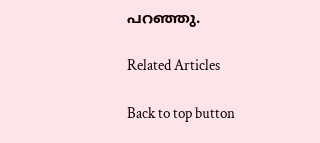പറഞ്ഞു.

Related Articles

Back to top button